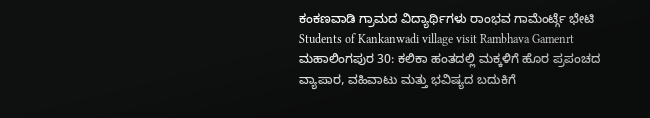ಕಂಕಣವಾಡಿ ಗ್ರಾಮದ ವಿದ್ಯಾರ್ಥಿಗಳು ರಾಂಭವ ಗಾಮೆಂರ್ಟ್ಗೆ ಭೇಟಿ
Students of Kankanwadi village visit Rambhava Gamenrt
ಮಹಾಲಿಂಗಪುರ 30: ಕಲಿಕಾ ಹಂತದಲ್ಲಿ ಮಕ್ಕಳಿಗೆ ಹೊರ ಪ್ರಪಂಚದ ವ್ಯಾಪಾರ, ವಹಿವಾಟು ಮತ್ತು ಭವಿಷ್ಯದ ಬದುಕಿಗೆ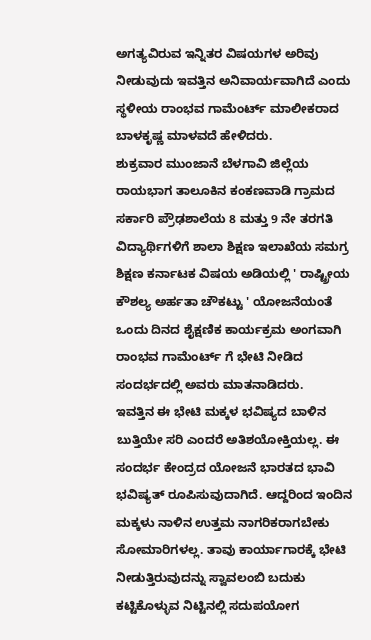ಅಗತ್ಯವಿರುವ ಇನ್ನಿತರ ವಿಷಯಗಳ ಅರಿವು ನೀಡುವುದು ಇವತ್ತಿನ ಅನಿವಾರ್ಯವಾಗಿದೆ ಎಂದು ಸ್ಥಳೀಯ ರಾಂಭವ ಗಾಮೆಂರ್ಟ್ ಮಾಲೀಕರಾದ ಬಾಳಕೃಷ್ಣ ಮಾಳವದೆ ಹೇಳಿದರು.
ಶುಕ್ರವಾರ ಮುಂಜಾನೆ ಬೆಳಗಾವಿ ಜಿಲ್ಲೆಯ ರಾಯಭಾಗ ತಾಲೂಕಿನ ಕಂಕಣವಾಡಿ ಗ್ರಾಮದ ಸರ್ಕಾರಿ ಪ್ರೌಢಶಾಲೆಯ 8 ಮತ್ತು 9 ನೇ ತರಗತಿ ವಿದ್ಯಾರ್ಥಿಗಳಿಗೆ ಶಾಲಾ ಶಿಕ್ಷಣ ಇಲಾಖೆಯ ಸಮಗ್ರ ಶಿಕ್ಷಣ ಕರ್ನಾಟಕ ವಿಷಯ ಅಡಿಯಲ್ಲಿ ' ರಾಷ್ಟ್ರೀಯ ಕೌಶಲ್ಯ ಅರ್ಹತಾ ಚೌಕಟ್ಟು ' ಯೋಜನೆಯಂತೆ ಒಂದು ದಿನದ ಶೈಕ್ಷಣಿಕ ಕಾರ್ಯಕ್ರಮ ಅಂಗವಾಗಿ ರಾಂಭವ ಗಾಮೆಂರ್ಟ್ ಗೆ ಭೇಟಿ ನೀಡಿದ ಸಂದರ್ಭದಲ್ಲಿ ಅವರು ಮಾತನಾಡಿದರು.
ಇವತ್ತಿನ ಈ ಭೇಟಿ ಮಕ್ಕಳ ಭವಿಷ್ಯದ ಬಾಳಿನ ಬುತ್ತಿಯೇ ಸರಿ ಎಂದರೆ ಅತಿಶಯೋಕ್ತಿಯಲ್ಲ. ಈ ಸಂದರ್ಭ ಕೇಂದ್ರದ ಯೋಜನೆ ಭಾರತದ ಭಾವಿ ಭವಿಷ್ಯತ್ ರೂಪಿಸುವುದಾಗಿದೆ. ಆದ್ದರಿಂದ ಇಂದಿನ ಮಕ್ಕಳು ನಾಳಿನ ಉತ್ತಮ ನಾಗರಿಕರಾಗಬೇಕು ಸೋಮಾರಿಗಳಲ್ಲ. ತಾವು ಕಾರ್ಯಾಗಾರಕ್ಕೆ ಭೇಟಿ ನೀಡುತ್ತಿರುವುದನ್ನು ಸ್ವಾವಲಂಬಿ ಬದುಕು ಕಟ್ಟಿಕೊಳ್ಳುವ ನಿಟ್ಟಿನಲ್ಲಿ ಸದುಪಯೋಗ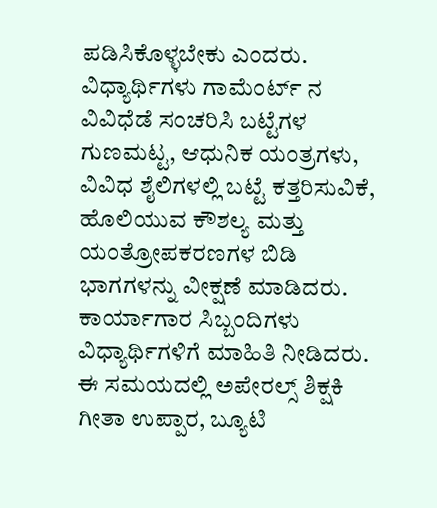ಪಡಿಸಿಕೊಳ್ಳಬೇಕು ಎಂದರು.
ವಿಧ್ಯಾರ್ಥಿಗಳು ಗಾಮೆಂರ್ಟ್ ನ ವಿವಿಧೆಡೆ ಸಂಚರಿಸಿ ಬಟ್ಟೆಗಳ ಗುಣಮಟ್ಟ, ಆಧುನಿಕ ಯಂತ್ರಗಳು, ವಿವಿಧ ಶೈಲಿಗಳಲ್ಲಿ ಬಟ್ಟೆ ಕತ್ತರಿಸುವಿಕೆ, ಹೊಲಿಯುವ ಕೌಶಲ್ಯ ಮತ್ತು ಯಂತ್ರೋಪಕರಣಗಳ ಬಿಡಿ ಭಾಗಗಳನ್ನು ವೀಕ್ಷಣೆ ಮಾಡಿದರು. ಕಾರ್ಯಾಗಾರ ಸಿಬ್ಬಂದಿಗಳು ವಿಧ್ಯಾರ್ಥಿಗಳಿಗೆ ಮಾಹಿತಿ ನೀಡಿದರು.
ಈ ಸಮಯದಲ್ಲಿ ಅಪೇರಲ್ಸ್ ಶಿಕ್ಷಕಿ ಗೀತಾ ಉಪ್ಪಾರ, ಬ್ಯೂಟಿ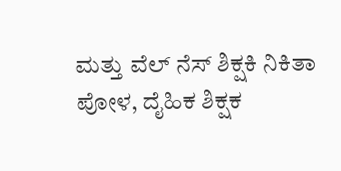ಮತ್ತು ವೆಲ್ ನೆಸ್ ಶಿಕ್ಷಕಿ ನಿಕಿತಾ ಪೋಳ, ದೈಹಿಕ ಶಿಕ್ಷಕ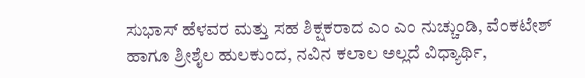ಸುಭಾಸ್ ಹೆಳವರ ಮತ್ತು ಸಹ ಶಿಕ್ಷಕರಾದ ಎಂ ಎಂ ನುಚ್ಚುಂಡಿ, ವೆಂಕಟೇಶ್ ಹಾಗೂ ಶ್ರೀಶೈಲ ಹುಲಕುಂದ, ನವಿನ ಕಲಾಲ ಅಲ್ಲದೆ ವಿಧ್ಯಾರ್ಥಿ,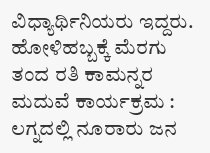ವಿಧ್ಯಾರ್ಥಿನಿಯರು ಇದ್ದರು.
ಹೋಳಿಹಬ್ಬಕ್ಕೆ ಮೆರಗು ತಂದ ರತಿ ಕಾಮನ್ನರ ಮದುವೆ ಕಾರ್ಯಕ್ರಮ : ಲಗ್ನದಲ್ಲಿ ನೂರಾರು ಜನ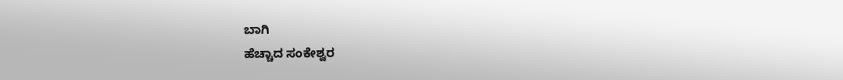ಬಾಗಿ
ಹೆಚ್ಚಾದ ಸಂಕೇಶ್ವರ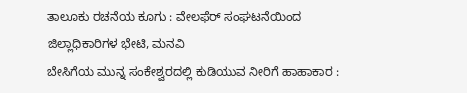ತಾಲೂಕು ರಚನೆಯ ಕೂಗು : ವೇಲಫೆರ್ ಸಂಘಟನೆಯಿಂದ ಜಿಲ್ಲಾಧಿಕಾರಿಗಳ ಭೇಟಿ, ಮನವಿ
ಬೇಸಿಗೆಯ ಮುನ್ನ ಸಂಕೇಶ್ವರದಲ್ಲಿ ಕುಡಿಯುವ ನೀರಿಗೆ ಹಾಹಾಕಾರ :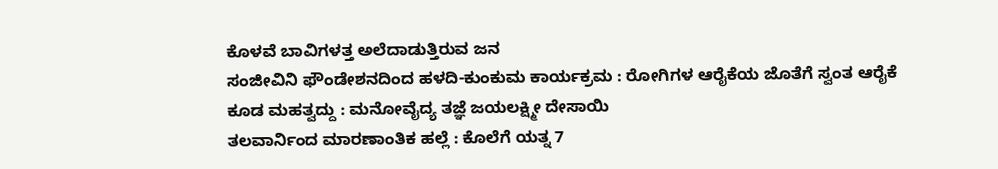ಕೊಳವೆ ಬಾವಿಗಳತ್ತ ಅಲೆದಾಡುತ್ತಿರುವ ಜನ
ಸಂಜೀವಿನಿ ಫೌಂಡೇಶನದಿಂದ ಹಳದಿ-ಕುಂಕುಮ ಕಾರ್ಯಕ್ರಮ : ರೋಗಿಗಳ ಆರೈಕೆಯ ಜೊತೆಗೆ ಸ್ವಂತ ಆರೈಕೆ ಕೂಡ ಮಹತ್ವದ್ದು : ಮನೋವೈದ್ಯ ತಜ್ಞೆ ಜಯಲಕ್ಷ್ಮೀ ದೇಸಾಯಿ
ತಲವಾರ್ನಿಂದ ಮಾರಣಾಂತಿಕ ಹಲ್ಲೆ : ಕೊಲೆಗೆ ಯತ್ನ 7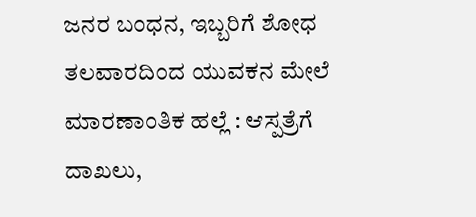ಜನರ ಬಂಧನ, ಇಬ್ಬರಿಗೆ ಶೋಧ
ತಲವಾರದಿಂದ ಯುವಕನ ಮೇಲೆ ಮಾರಣಾಂತಿಕ ಹಲ್ಲೆ : ಆಸ್ಪತ್ರೆಗೆ ದಾಖಲು,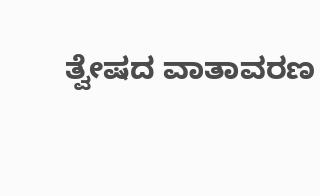ತ್ವೇಷದ ವಾತಾವರಣ